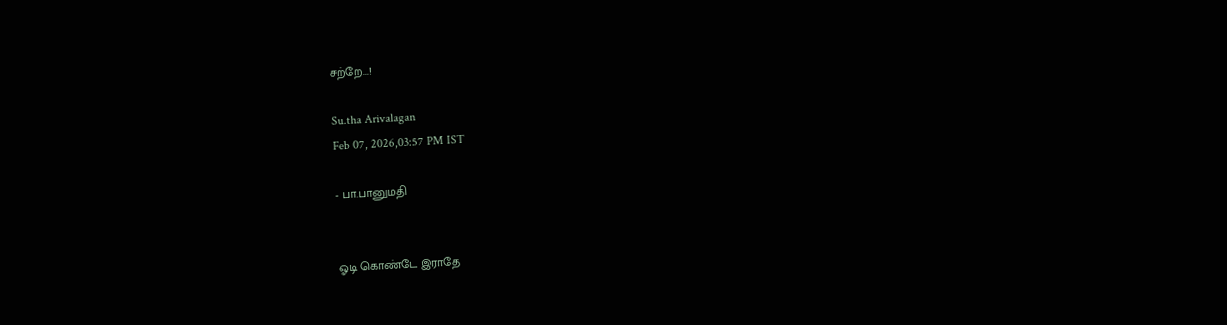சற்றே...!

Su.tha Arivalagan
Feb 07, 2026,03:57 PM IST

- பா.பானுமதி


ஓடி கொண்டே இராதே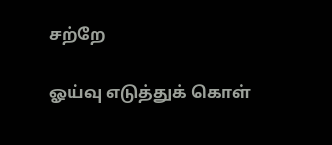சற்றே

ஓய்வு எடுத்துக் கொள்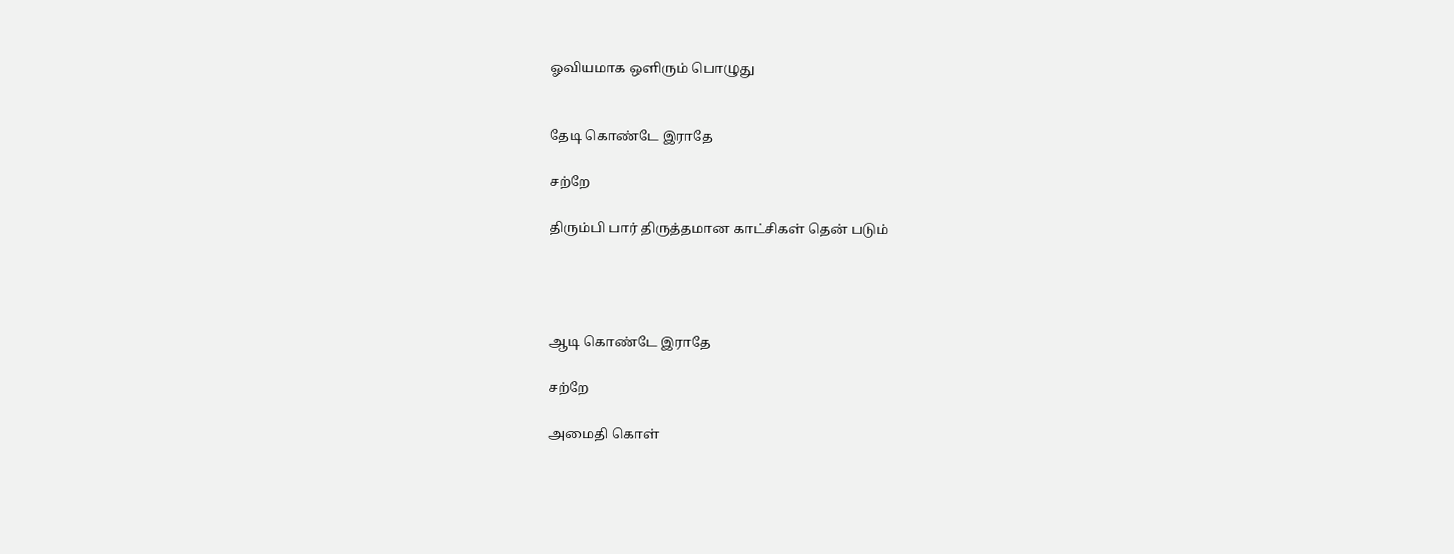ஓவியமாக ஒளிரும் பொழுது


தேடி கொண்டே இராதே

சற்றே

திரும்பி பார் திருத்தமான காட்சிகள் தென் படும்




ஆடி கொண்டே இராதே

சற்றே

அமைதி கொள்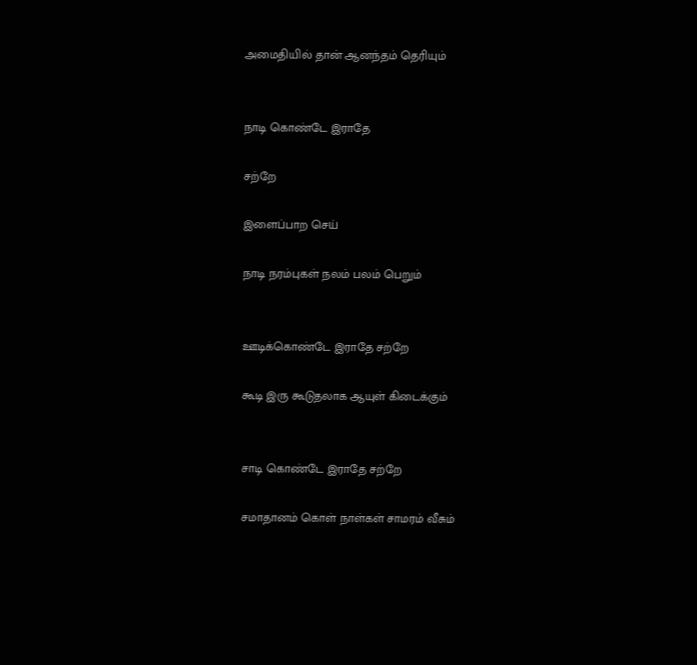அமைதியில் தான் ஆனந்தம் தெரியும்


நாடி கொண்டே இராதே

சற்றே

இளைப்பாற செய்

நாடி நரம்புகள் நலம் பலம் பெறும்


ஊடிக்கொண்டே இராதே சற்றே

கூடி இரு கூடுதலாக ஆயுள் கிடைக்கும்


சாடி கொண்டே இராதே சற்றே

சமாதானம் கொள் நாள்கள் சாமரம் வீசும்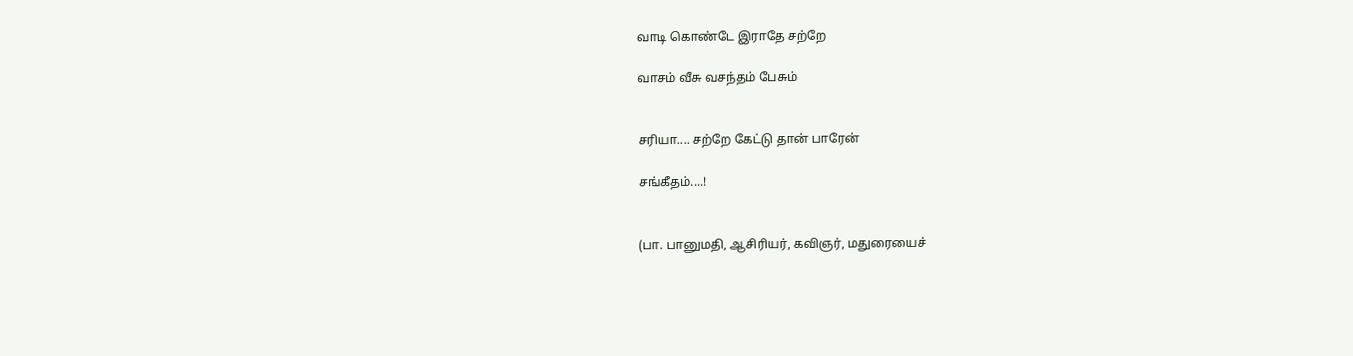வாடி கொண்டே இராதே சற்றே

வாசம் வீசு வசந்தம் பேசும்


சரியா.... சற்றே கேட்டு தான் பாரேன்

சங்கீதம்....!


(பா. பானுமதி, ஆசிரியர், கவிஞர், மதுரையைச்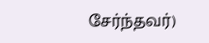சேர்ந்தவர்)